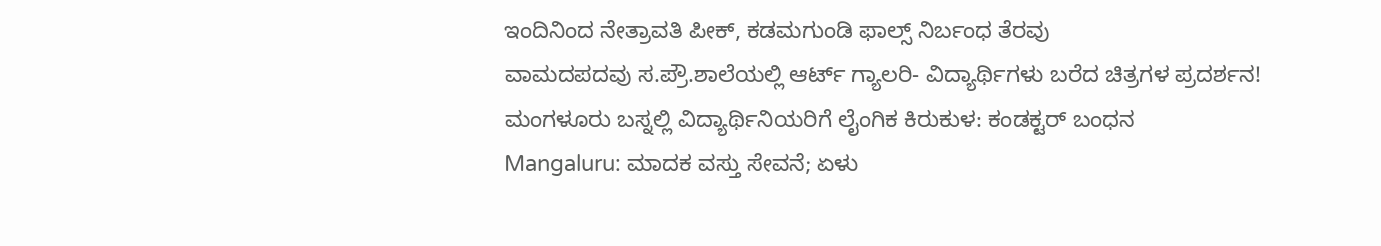ಇಂದಿನಿಂದ ನೇತ್ರಾವತಿ ಪೀಕ್, ಕಡಮಗುಂಡಿ ಫಾಲ್ಸ್ ನಿರ್ಬಂಧ ತೆರವು
ವಾಮದಪದವು ಸ.ಪ್ರೌ.ಶಾಲೆಯಲ್ಲಿ ಆರ್ಟ್ ಗ್ಯಾಲರಿ- ವಿದ್ಯಾರ್ಥಿಗಳು ಬರೆದ ಚಿತ್ರಗಳ ಪ್ರದರ್ಶನ!
ಮಂಗಳೂರು ಬಸ್ನಲ್ಲಿ ವಿದ್ಯಾರ್ಥಿನಿಯರಿಗೆ ಲೈಂಗಿಕ ಕಿರುಕುಳ: ಕಂಡಕ್ಟರ್ ಬಂಧನ
Mangaluru: ಮಾದಕ ವಸ್ತು ಸೇವನೆ; ಏಳು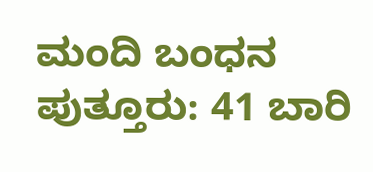ಮಂದಿ ಬಂಧನ
ಪುತ್ತೂರು: 41 ಬಾರಿ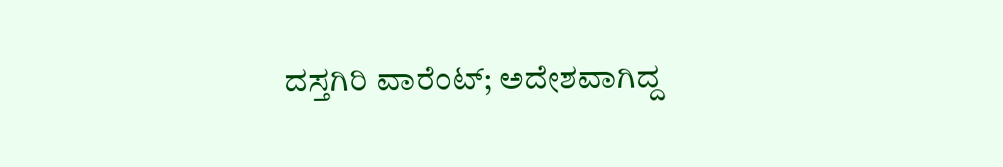ದಸ್ತಗಿರಿ ವಾರೆಂಟ್; ಅದೇಶವಾಗಿದ್ದ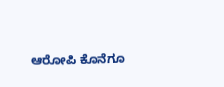ಆರೋಪಿ ಕೊನೆಗೂ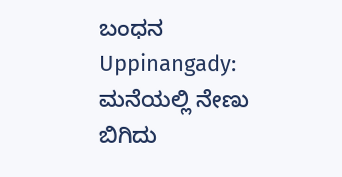ಬಂಧನ
Uppinangady: ಮನೆಯಲ್ಲಿ ನೇಣು ಬಿಗಿದು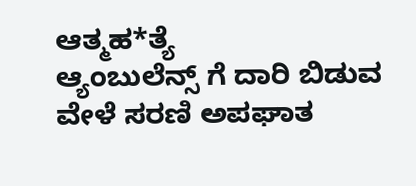ಆತ್ಮಹ*ತ್ಯೆ
ಆ್ಯಂಬುಲೆನ್ಸ್ ಗೆ ದಾರಿ ಬಿಡುವ ವೇಳೆ ಸರಣಿ ಅಪಘಾತ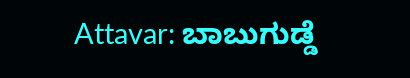Attavar: ಬಾಬುಗುಡ್ಡೆ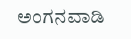ಅಂಗನವಾಡಿ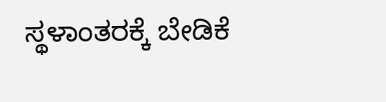ಸ್ಥಳಾಂತರಕ್ಕೆ ಬೇಡಿಕೆ